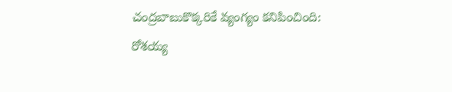చంద్రబాబుకొక్కరికే వ్యంగ్యం కనిపించింది: రోశయ్య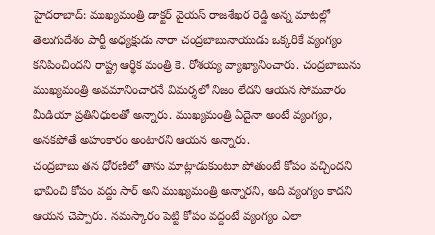హైదరాబాద్: ముఖ్యమంత్రి డాక్టర్ వైయస్ రాజశేఖర రెడ్డి అన్న మాటల్లో తెలుగుదేశం పార్టీ అధ్యక్షుడు నారా చంద్రబాబునాయుడు ఒక్కరికే వ్యంగ్యం కనిపించిందని రాష్ట్ర ఆర్థిక మంత్రి కె. రోశయ్య వ్యాఖ్యానించారు. చంద్రబాబును ముఖ్యమంత్రి అవమానించారనే విమర్శలో నిజం లేదని ఆయన సోమవారం మీడియా ప్రతినిధులతో అన్నారు. ముఖ్యమంత్రి ఏదైనా అంటే వ్యంగ్యం, అనకపోతే అహంకారం అంటారని ఆయన అన్నారు.
చంద్రబాబు తన ధోరణిలో తాను మాట్లాడుకుంటూ పోతుంటే కోపం వచ్చిందని భావించి కోపం వద్దు సార్ అని ముఖ్యమంత్రి అన్నారని, అది వ్యంగ్యం కాదని ఆయన చెప్పారు. నమస్కారం పెట్టి కోపం వద్దంటే వ్యంగ్యం ఎలా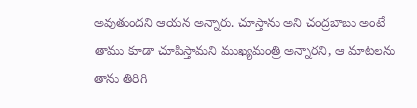అవుతుందని ఆయన అన్నారు. చూస్తాను అని చంద్రబాబు అంటే తాము కూడా చూపిస్తామని ముఖ్యమంత్రి అన్నారని, ఆ మాటలను తాను తిరిగి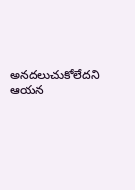అనదలుచుకోలేదని ఆయన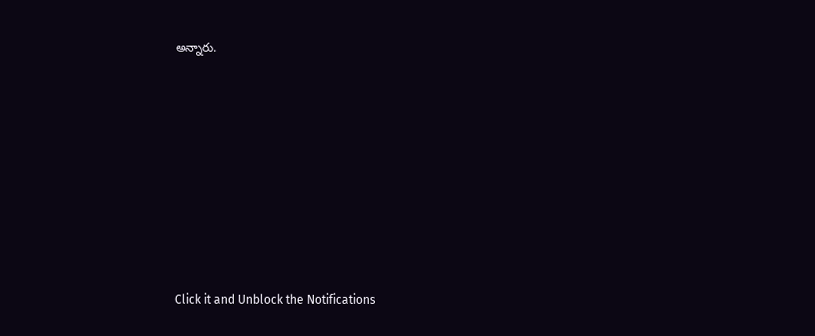అన్నారు.












Click it and Unblock the Notifications